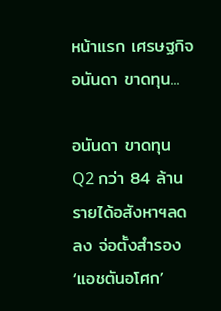หน้าแรก เศรษฐกิจ อนันดา ขาดทุน...

อนันดา ขาดทุน Q2 กว่า 84 ล้าน รายได้อสังหาฯลดลง จ่อตั้งสำรอง ‘แอชตันอโศก’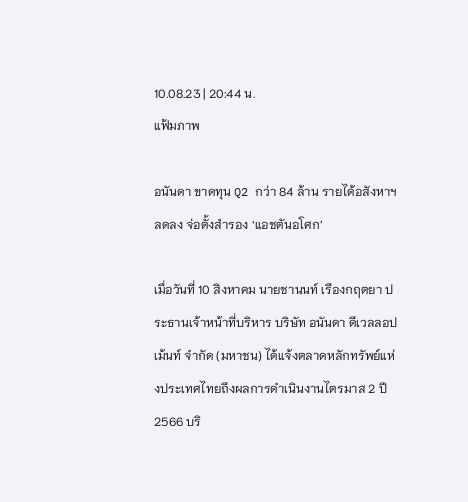10.08.23 | 20:44 น.
แฟ้มภาพ

อนันดา ขาดทุน Q2 กว่า 84 ล้าน รายได้อสังหาฯลดลง จ่อตั้งสำรอง ‘แอชตันอโศก’

เมื่อวันที่ 10 สิงหาคม นายชานนท์ เรืองกฤตยา ประธานเจ้าหน้าที่บริหาร บริษัท อนันดา ดีเวลลอปเม้นท์ จำกัด (มหาชน) ได้แจ้งตลาดหลักทรัพย์แห่งประเทศไทยถึงผลการดำเนินงานไตรมาส 2 ปี 2566 บริ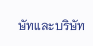ษัทและบริษัท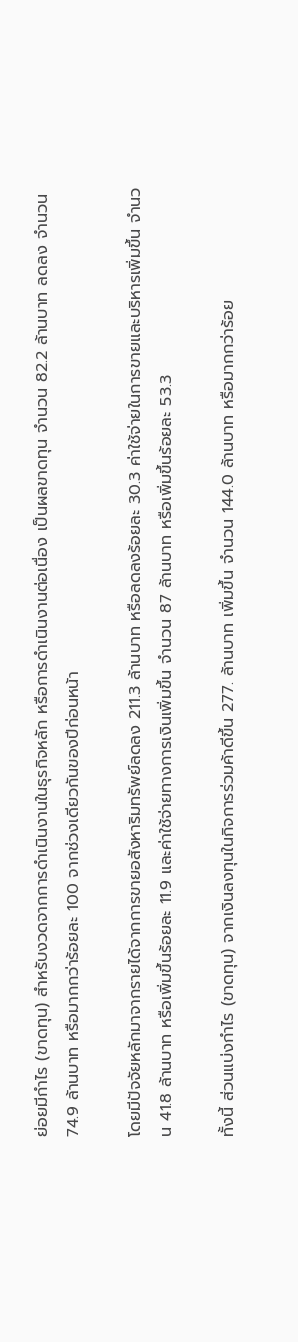ย่อยมีกำไร (ขาดทุน) สำหรับงวดจากการดำเนินงานในธุรกิจหลัก หรือการดำเนินงานต่อเนื่อง เป็นผลขาดทุน จำนวน 82.2 ล้านบาท ลดลง จำนวน 74.9 ล้านบาท หรือมากกว่าร้อยละ 100 จากช่วงเดียวกันของปีก่อนหน้า

โดยมีปัจจัยหลักมาจากรายได้จากการขายอสังหาริมทรัพย์ลดลง 211.3 ล้านบาท หรือลดลงร้อยละ 30.3 ค่าใช้จ่ายในการขายและบริหารเพิ่มขึ้น จำนวน 41.8 ล้านบาท หรือเพิ่มขึ้นร้อยละ 11.9 และค่าใช้จ่ายทางการเงินเพิ่มขึ้น จำนวน 87 ล้านบาท หรือเพิ่มขึ้นร้อยละ 53.3

ทั้งนี้ ส่วนแบ่งกำไร (ขาดทุน) จากเงินลงทุนในกิจการร่วมค้าดีขึ้น 277. ล้านบาท เพิ่มขึ้น จำนวน 144.0 ล้านบาท หรือมากกว่าร้อย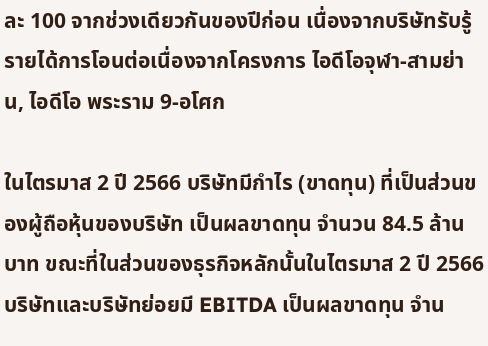ละ 100 จากช่วงเดียวกันของปีก่อน เนื่องจากบริษัทรับรู้รายได้การโอนต่อเนื่องจากโครงการ ไอดีโอจุฬา-สามย่าน, ไอดีโอ พระราม 9-อโศก

ในไตรมาส 2 ปี 2566 บริษัทมีกำไร (ขาดทุน) ที่เป็นส่วนของผู้ถือหุ้นของบริษัท เป็นผลขาดทุน จำนวน 84.5 ล้านบาท ขณะที่ในส่วนของธุรกิจหลักนั้นในไตรมาส 2 ปี 2566 บริษัทและบริษัทย่อยมี EBITDA เป็นผลขาดทุน จำน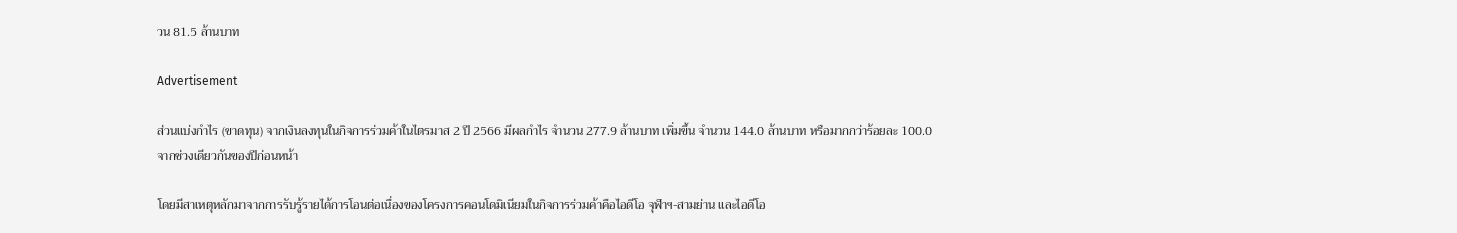วน 81.5 ล้านบาท

Advertisement

ส่วนแบ่งกำไร (ขาดทุน) จากเงินลงทุนในกิจการร่วมค้าในไตรมาส 2 ปี 2566 มีผลกำไร จำนวน 277.9 ล้านบาท เพิ่มขึ้น จำนวน 144.0 ล้านบาท หรือมากกว่าร้อยละ 100.0 จากช่วงเดียวกันของปีก่อนหน้า

โดยมีสาเหตุหลักมาจากการรับรู้รายได้การโอนต่อเนื่องของโครงการคอนโดมิเนียมในกิจการร่วมค้าคือไอดีโอ จุฬาฯ-สามย่าน และไอดีโอ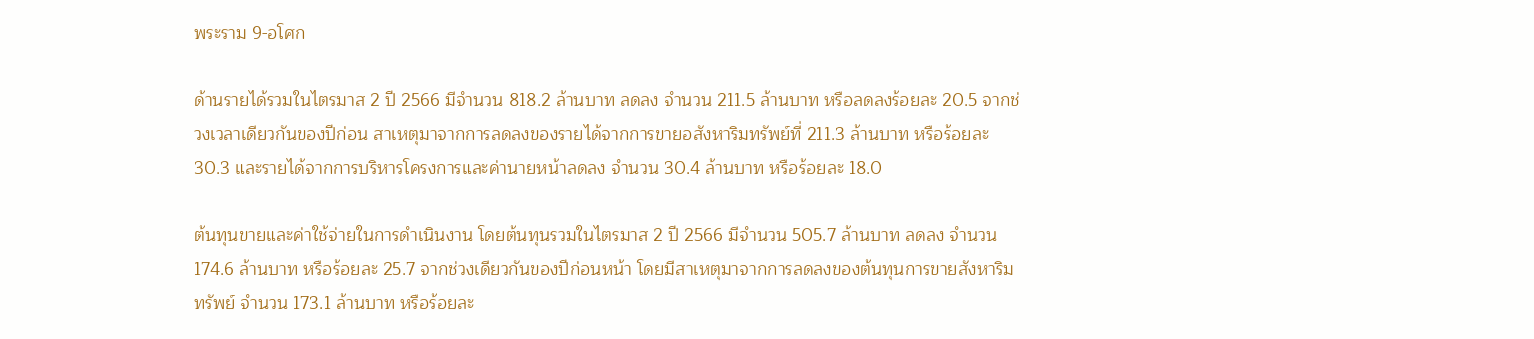พระราม 9-อโศก

ด้านรายได้รวมในไตรมาส 2 ปี 2566 มีจำนวน 818.2 ล้านบาท ลดลง จำนวน 211.5 ล้านบาท หรือลดลงร้อยละ 20.5 จากช่วงเวลาเดียวกันของปีก่อน สาเหตุมาจากการลดลงของรายได้จากการขายอสังหาริมทรัพย์ที่ 211.3 ล้านบาท หรือร้อยละ 30.3 และรายได้จากการบริหารโครงการและค่านายหน้าลดลง จำนวน 30.4 ล้านบาท หรือร้อยละ 18.0

ต้นทุนขายและค่าใช้จ่ายในการดำเนินงาน โดยต้นทุนรวมในไตรมาส 2 ปี 2566 มีจำนวน 505.7 ล้านบาท ลดลง จำนวน 174.6 ล้านบาท หรือร้อยละ 25.7 จากช่วงเดียวกันของปีก่อนหน้า โดยมีสาเหตุมาจากการลดลงของต้นทุนการขายสังหาริมทรัพย์ จำนวน 173.1 ล้านบาท หรือร้อยละ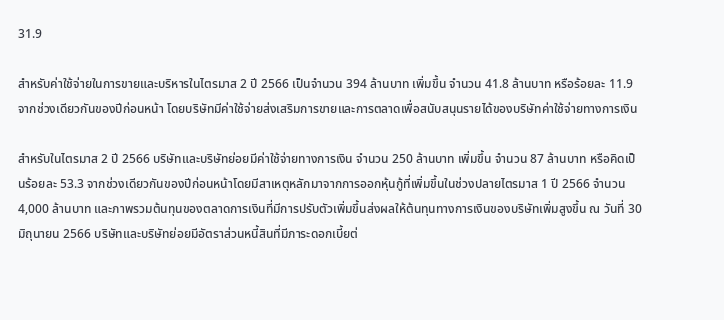31.9

สำหรับค่าใช้จ่ายในการขายและบริหารในไตรมาส 2 ปี 2566 เป็นจำนวน 394 ล้านบาท เพิ่มขึ้น จำนวน 41.8 ล้านบาท หรือร้อยละ 11.9 จากช่วงเดียวกันของปีก่อนหน้า โดยบริษัทมีค่าใช้จ่ายส่งเสริมการขายและการตลาดเพื่อสนับสนุนรายได้ของบริษัทค่าใช้จ่ายทางการเงิน

สำหรับในไตรมาส 2 ปี 2566 บริษัทและบริษัทย่อยมีค่าใช้จ่ายทางการเงิน จำนวน 250 ล้านบาท เพิ่มขึ้น จำนวน 87 ล้านบาท หรือคิดเป็นร้อยละ 53.3 จากช่วงเดียวกันของปีก่อนหน้าโดยมีสาเหตุหลักมาจากการออกหุ้นกู้ที่เพิ่มขึ้นในช่วงปลายไตรมาส 1 ปี 2566 จำนวน 4,000 ล้านบาท และภาพรวมต้นทุนของตลาดการเงินที่มีการปรับตัวเพิ่มขึ้นส่งผลให้ต้นทุนทางการเงินของบริษัทเพิ่มสูงขึ้น ณ วันที่ 30 มิถุนายน 2566 บริษัทและบริษัทย่อยมีอัตราส่วนหนี้สินที่มีภาระดอกเบี้ยต่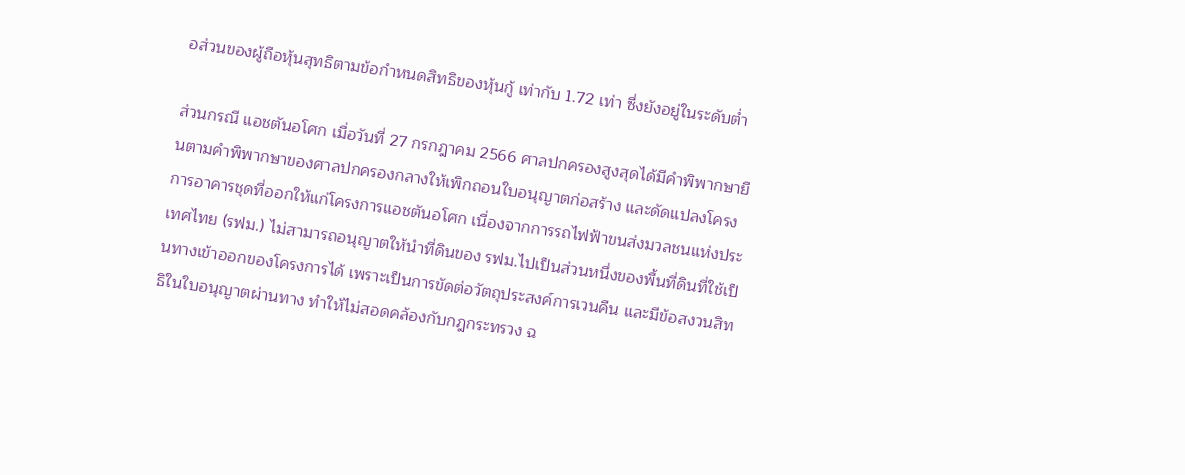อส่วนของผู้ถือหุ้นสุทธิตามข้อกำหนดสิทธิของหุ้นกู้ เท่ากับ 1.72 เท่า ซึ่งยังอยู่ในระดับต่ำ

ส่วนกรณี แอชตันอโศก เมื่อวันที่ 27 กรกฎาคม 2566 ศาลปกครองสูงสุดได้มีคำพิพากษายืนตามคำพิพากษาของศาลปกครองกลางให้เพิกถอนใบอนุญาตก่อสร้าง และดัดแปลงโครงการอาคารชุดที่ออกให้แก่โครงการแอชตันอโศก เนื่องจากการรถไฟฟ้าขนส่งมวลชนแห่งประเทศไทย (รฟม.) ไม่สามารถอนุญาตให้นำที่ดินของ รฟม.ไปเป็นส่วนหนึ่งของพื้นที่ดินที่ใช้เป็นทางเข้าออกของโครงการได้ เพราะเป็นการขัดต่อวัตถุประสงค์การเวนคืน และมีข้อสงวนสิทธิในใบอนุญาตผ่านทาง ทำให้ไม่สอดคล้องกับกฎกระทรวง ฉ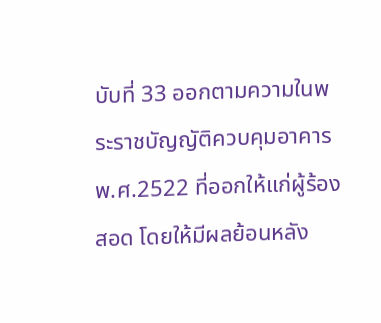บับที่ 33 ออกตามความในพระราชบัญญัติควบคุมอาคาร พ.ศ.2522 ที่ออกให้แก่ผู้ร้องสอด โดยให้มีผลย้อนหลัง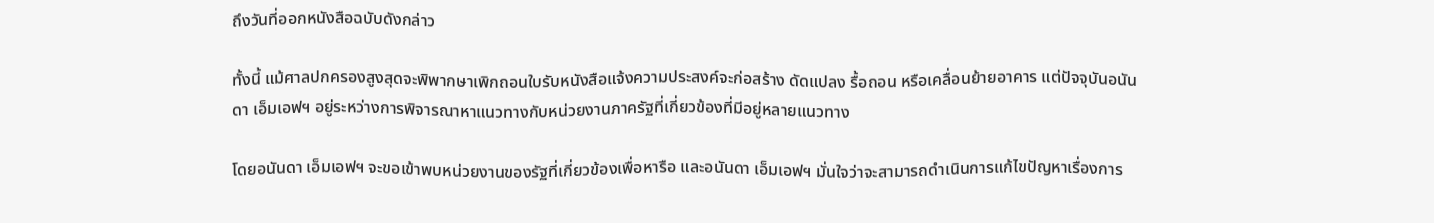ถึงวันที่ออกหนังสือฉบับดังกล่าว

ทั้งนี้ แม้ศาลปกครองสูงสุดจะพิพากษาเพิกถอนใบรับหนังสือแจ้งความประสงค์จะก่อสร้าง ดัดแปลง รื้อถอน หรือเคลื่อนย้ายอาคาร แต่ปัจจุบันอนันดา เอ็มเอฟฯ อยู่ระหว่างการพิจารณาหาแนวทางกับหน่วยงานภาครัฐที่เกี่ยวข้องที่มีอยู่หลายแนวทาง

โดยอนันดา เอ็มเอฟฯ จะขอเข้าพบหน่วยงานของรัฐที่เกี่ยวข้องเพื่อหารือ และอนันดา เอ็มเอฟฯ มั่นใจว่าจะสามารถดำเนินการแก้ไขปัญหาเรื่องการ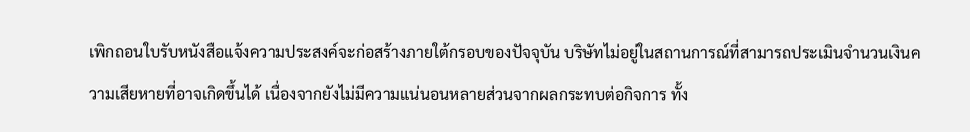เพิกถอนใบรับหนังสือแจ้งความประสงค์จะก่อสร้างภายใต้กรอบของปัจจุบัน บริษัทไม่อยู่ในสถานการณ์ที่สามารถประเมินจำนวนเงินความเสียหายที่อาจเกิดขึ้นได้ เนื่องจากยังไม่มีความแน่นอนหลายส่วนจากผลกระทบต่อกิจการ ทั้ง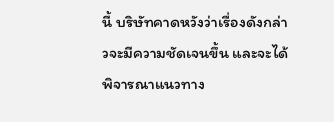นี้ บริษัทคาดหวังว่าเรื่องดังกล่าวจะมีความชัดเจนขึ้น และจะได้พิจารณาแนวทาง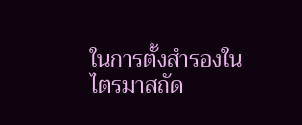ในการตั้งสำรองในไตรมาสถัด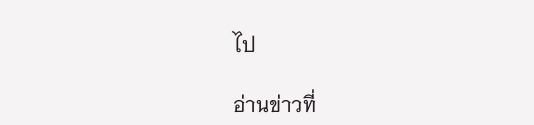ไป

อ่านข่าวที่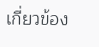เกี่ยวข้อง